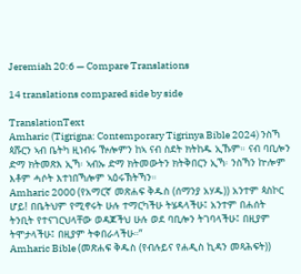Jeremiah 20:6 — Compare Translations

14 translations compared side by side

TranslationText
Amharic (Tigrigna: Contemporary Tigrinya Bible 2024) ንስኻ ጳሹርን ኣብ ቤትካ ዚነብሩ ዅሎምን ከኣ ናብ ስደት ክትከዱ ኢኹም። ናብ ባቢሎን ድማ ክትመጽእ ኢኻ፡ ኣብኡ ድማ ክትመውትን ክትቅበርን ኢኻ፡ ንስኻን ኵሎም እቶም ሓሶት እተነበኻሎም ኣዕሩኽትኻን።
Amharic 2000 (የአማርኛ መጽሐፍ ቅዱስ (ሰማንያ አሃዱ)) አንተም ጳስኮር ሆይ! በቤትህም የሚኖሩት ሁሉ ተማርካችሁ ትሄዳላችሁ፤ አንተም በሐሰት ትንቢት የተናገርህላቸው ወዳጆችህ ሁሉ ወደ ባቢሎን ትገባላችሁ፤ በዚያም ትሞታላችሁ፤ በዚያም ትቀበራላችሁ።”
Amharic Bible (መጽሐፍ ቅዱስ (የብሉይና የሐዲስ ኪዳን መጻሕፍት))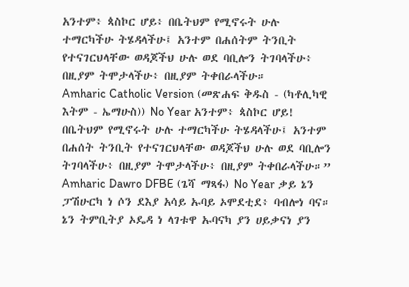አንተም፥ ጳስኮር ሆይ፥ በቤትህም የሚኖሩት ሁሉ ተማርካችሁ ትሄዳላችሁ፤ አንተም በሐሰትም ትንቢት የተናገርህላቸው ወዳጆችህ ሁሉ ወደ ባቢሎን ትገባላችሁ፥ በዚያም ትሞታላችሁ፥ በዚያም ትቀበራላችሁ።
Amharic Catholic Version (መጽሐፍ ቅዱስ - (ካቶሊካዊ እትም - ኤማሁስ)) No Year አንተም፥ ጳስኮር ሆይ! በቤትህም የሚኖሩት ሁሉ ተማርካችሁ ትሄዳላችሁ፤ አንተም በሐሰት ትንቢት የተናገርህላቸው ወዳጆችህ ሁሉ ወደ ባቢሎን ትገባላችሁ፥ በዚያም ትሞታላችሁ፥ በዚያም ትቀበራላችሁ።”
Amharic Dawro DFBE (ጌሻ ማጻፋ) No Year ቃይ ኔን ፓሽሁርካ ነ ሶን ደእያ አሳይ ኡባይ ኦሞደቲደ፥ ባብሎነ ባና። ኔን ትምቢትያ ኦዴዳ ነ ላገቱዋ ኡባናካ ያን ሀይቃናነ ያን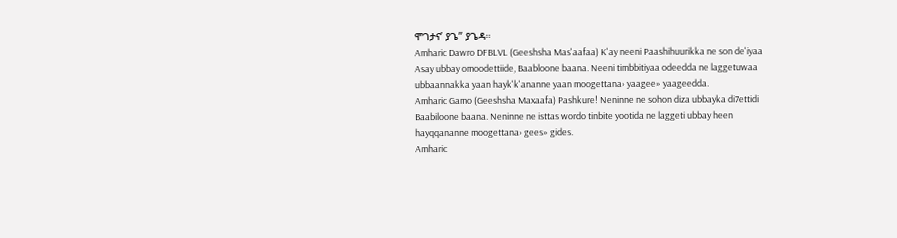ሞገታና’ ያጌ” ያጌዳ።
Amharic Dawro DFBLVL (Geeshsha Mas'aafaa) K'ay neeni Paashihuurikka ne son de'iyaa Asay ubbay omoodettiide, Baabloone baana. Neeni timbbitiyaa odeedda ne laggetuwaa ubbaannakka yaan hayk'k'ananne yaan moogettana› yaagee» yaageedda.
Amharic Gamo (Geeshsha Maxaafa) Pashkure! Neninne ne sohon diza ubbayka di7ettidi Baabiloone baana. Neninne ne isttas wordo tinbite yootida ne laggeti ubbay heen hayqqananne moogettana› gees» gides.
Amharic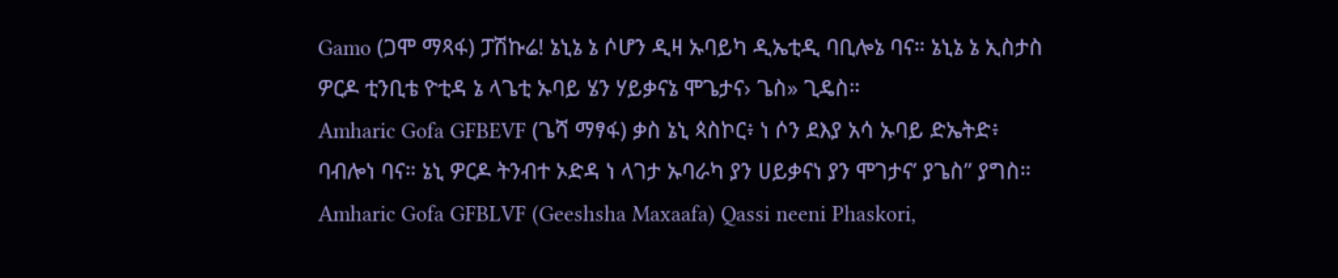Gamo (ጋሞ ማጻፋ) ፓሽኩሬ! ኔኒኔ ኔ ሶሆን ዲዛ ኡባይካ ዲኤቲዲ ባቢሎኔ ባና። ኔኒኔ ኔ ኢስታስ ዎርዶ ቲንቢቴ ዮቲዳ ኔ ላጌቲ ኡባይ ሄን ሃይቃናኔ ሞጌታና› ጌስ» ጊዴስ።
Amharic Gofa GFBEVF (ጌሻ ማፃፋ) ቃስ ኔኒ ጳስኮር፥ ነ ሶን ደእያ አሳ ኡባይ ድኤትድ፥ ባብሎነ ባና። ኔኒ ዎርዶ ትንብተ ኦድዳ ነ ላገታ ኡባራካ ያን ሀይቃናነ ያን ሞገታና’ ያጌስ” ያግስ።
Amharic Gofa GFBLVF (Geeshsha Maxaafa) Qassi neeni Phaskori,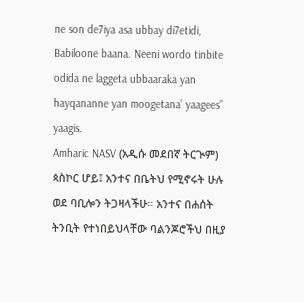ne son de7iya asa ubbay di7etidi, Babiloone baana. Neeni wordo tinbite odida ne laggeta ubbaaraka yan hayqananne yan moogetana’ yaagees” yaagis.
Amharic NASV (አዲሱ መደበኛ ትርጒም) ጳስኮር ሆይ፤ አንተና በቤትህ የሚኖሩት ሁሉ ወደ ባቢሎን ትጋዛላችሁ። አንተና በሐሰት ትንቢት የተነበይህላቸው ባልንጆሮችህ በዚያ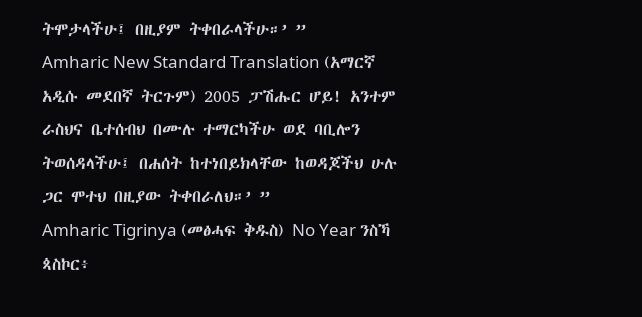ትሞታላችሁ፤ በዚያም ትቀበራላችሁ።’ ”
Amharic New Standard Translation (አማርኛ አዲሱ መደበኛ ትርጉም) 2005 ፓሽሑር ሆይ! አንተም ራስህና ቤተሰብህ በሙሉ ተማርካችሁ ወደ ባቢሎን ትወሰዳላችሁ፤ በሐሰት ከተነበይክላቸው ከወዳጆችህ ሁሉ ጋር ሞተህ በዚያው ትቀበራለህ።’ ”
Amharic Tigrinya (መፅሓፍ ቅዱስ) No Year ንስኻ ጳስኮር፥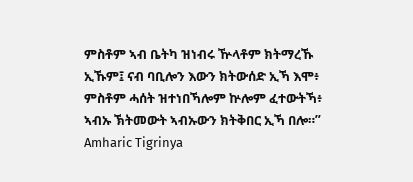ምስቶም ኣብ ቤትካ ዝነብሩ ዅላቶም ክትማረኹ ኢኹም፤ ናብ ባቢሎን እውን ክትውሰድ ኢኻ እሞ፥ ምስቶም ሓሰት ዝተነበኻሎም ኵሎም ፈተውትኻ፥ ኣብኡ ኽትመውት ኣብኡውን ክትቅበር ኢኻ በሎ።”
Amharic Tigrinya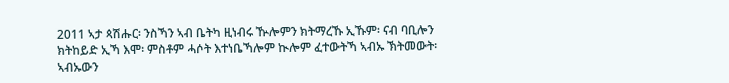2011 ኣታ ጳሽሑር፡ ንስኻን ኣብ ቤትካ ዚነብሩ ዂሎምን ክትማረኹ ኢኹም፡ ናብ ባቢሎን ክትከይድ ኢኻ እሞ፡ ምስቶም ሓሶት እተነቤኻሎም ኲሎም ፈተውትኻ ኣብኡ ኽትመውት፡ ኣብኡውን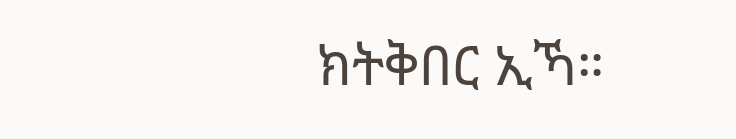ክትቅበር ኢኻ።